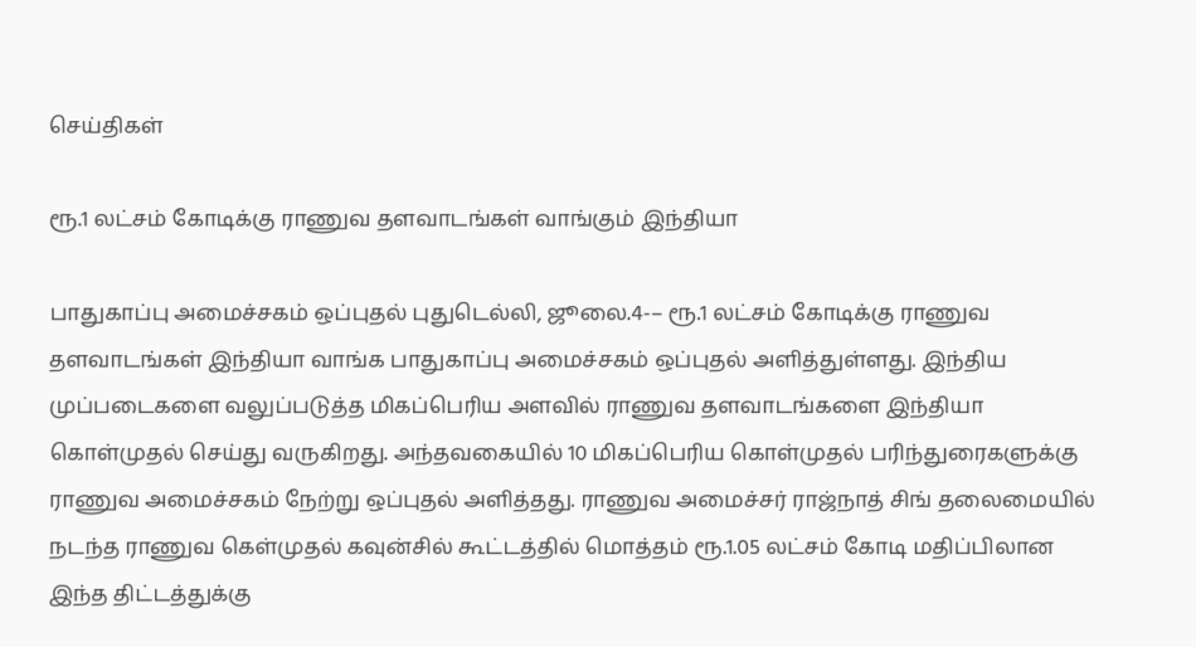செய்திகள்

ரூ.1 லட்சம் கோடிக்கு ராணுவ தளவாடங்கள் வாங்கும் இந்தியா

பாதுகாப்பு அமைச்சகம் ஒப்புதல் புதுடெல்லி, ஜூலை.4-– ரூ.1 லட்சம் கோடிக்கு ராணுவ தளவாடங்கள் இந்தியா வாங்க பாதுகாப்பு அமைச்சகம் ஒப்புதல் அளித்துள்ளது. இந்திய முப்படைகளை வலுப்படுத்த மிகப்பெரிய அளவில் ராணுவ தளவாடங்களை இந்தியா கொள்முதல் செய்து வருகிறது. அந்தவகையில் 10 மிகப்பெரிய கொள்முதல் பரிந்துரைகளுக்கு ராணுவ அமைச்சகம் நேற்று ஒப்புதல் அளித்தது. ராணுவ அமைச்சர் ராஜ்நாத் சிங் தலைமையில் நடந்த ராணுவ கெள்முதல் கவுன்சில் கூட்டத்தில் மொத்தம் ரூ.1.05 லட்சம் கோடி மதிப்பிலான இந்த திட்டத்துக்கு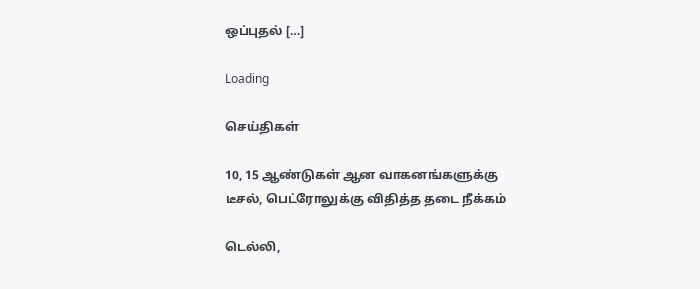ஒப்புதல் […]

Loading

செய்திகள்

10, 15 ஆண்டுகள் ஆன வாகனங்களுக்கு டீசல், பெட்ரோலுக்கு விதித்த தடை நீக்கம்

டெல்லி,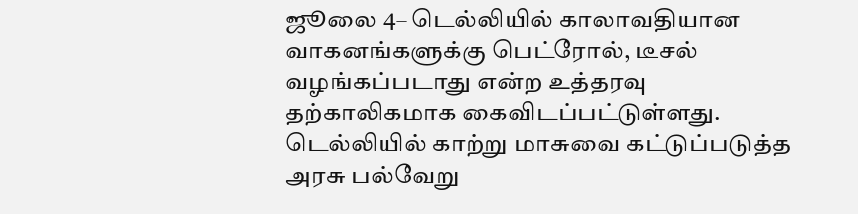ஜூலை 4– டெல்லியில் காலாவதியான வாகனங்களுக்கு பெட்ரோல், டீசல் வழங்கப்படாது என்ற உத்தரவு தற்காலிகமாக கைவிடப்பட்டுள்ளது. டெல்லியில் காற்று மாசுவை கட்டுப்படுத்த அரசு பல்வேறு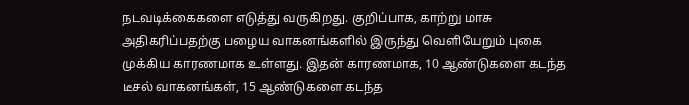நடவடிக்கைகளை எடுத்து வருகிறது. குறிப்பாக, காற்று மாசு அதிகரிப்பதற்கு பழைய வாகனங்களில் இருந்து வெளியேறும் புகை முக்கிய காரணமாக உள்ளது. இதன் காரணமாக, 10 ஆண்டுகளை கடந்த டீசல் வாகனங்கள், 15 ஆண்டுகளை கடந்த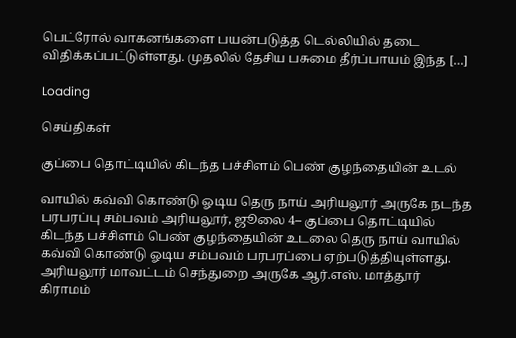பெட்ரோல் வாகனங்களை பயன்படுத்த டெல்லியில் தடை விதிக்கப்பட்டுள்ளது. முதலில் தேசிய பசுமை தீர்ப்பாயம் இந்த […]

Loading

செய்திகள்

குப்பை தொட்டியில் கிடந்த பச்சிளம் பெண் குழந்தையின் உடல்

வாயில் கவ்வி கொண்டு ஓடிய தெரு நாய் அரியலூர் அருகே நடந்த பரபரப்பு சம்பவம் அரியலூர், ஜூலை 4– குப்பை தொட்டியில் கிடந்த பச்சிளம் பெண் குழந்தையின் உடலை தெரு நாய் வாயில் கவ்வி கொண்டு ஓடிய சம்பவம் பரபரப்பை ஏற்படுத்தியுள்ளது. அரியலூர் மாவட்டம் செந்துறை அருகே ஆர்.எஸ். மாத்தூர் கிராமம்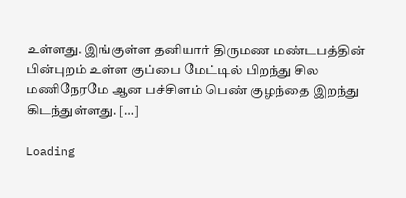உள்ளது. இங்குள்ள தனியார் திருமண மண்டபத்தின் பின்புறம் உள்ள குப்பை மேட்டில் பிறந்து சில மணிநேரமே ஆன பச்சிளம் பெண் குழந்தை இறந்து கிடந்துள்ளது. […]

Loading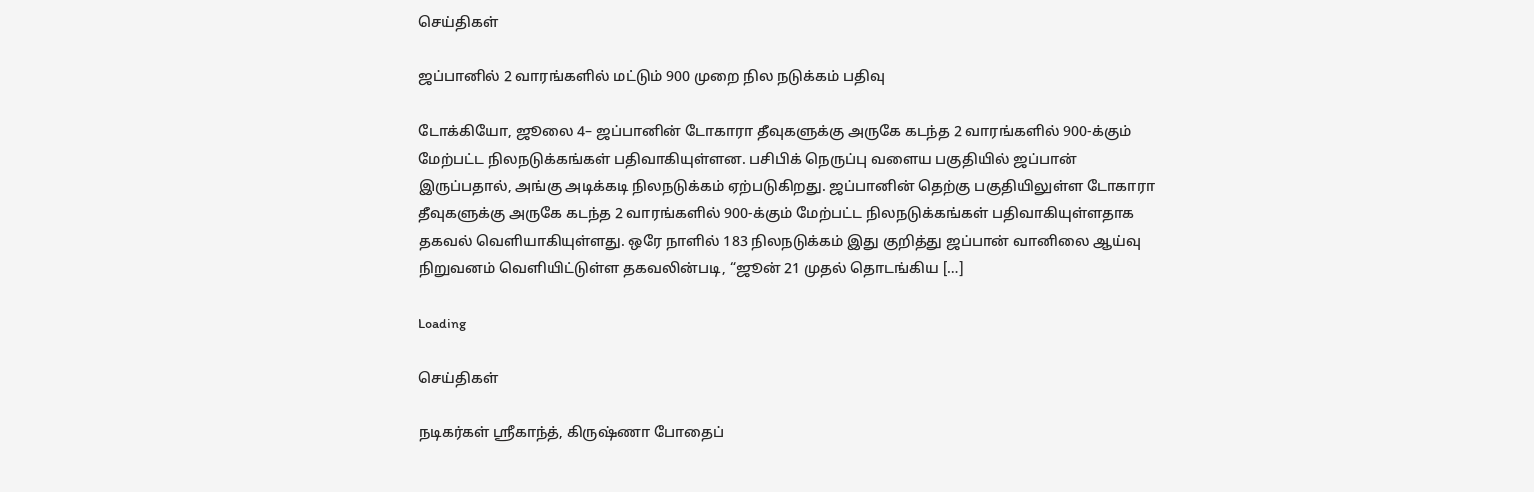செய்திகள்

ஜப்பானில் 2 வாரங்களில் மட்டும் 900 முறை நில நடுக்கம் பதிவு

டோக்கியோ, ஜூலை 4– ஜப்பானின் டோகாரா தீவுகளுக்கு அருகே கடந்த 2 வாரங்களில் 900-க்கும் மேற்பட்ட நிலநடுக்கங்கள் பதிவாகியுள்ளன. பசிபிக் நெருப்பு வளைய பகுதியில் ஜப்பான் இருப்பதால், அங்கு அடிக்கடி நிலநடுக்கம் ஏற்படுகிறது. ஜப்பானின் தெற்கு பகுதியிலுள்ள டோகாரா தீவுகளுக்கு அருகே கடந்த 2 வாரங்களில் 900-க்கும் மேற்பட்ட நிலநடுக்கங்கள் பதிவாகியுள்ளதாக தகவல் வெளியாகியுள்ளது. ஒரே நாளில் 183 நிலநடுக்கம் இது குறித்து ஜப்பான் வானிலை ஆய்வு நிறுவனம் வெளியிட்டுள்ள தகவலின்படி, “ஜூன் 21 முதல் தொடங்கிய […]

Loading

செய்திகள்

நடிகர்கள் ஸ்ரீகாந்த், கிருஷ்ணா போதைப்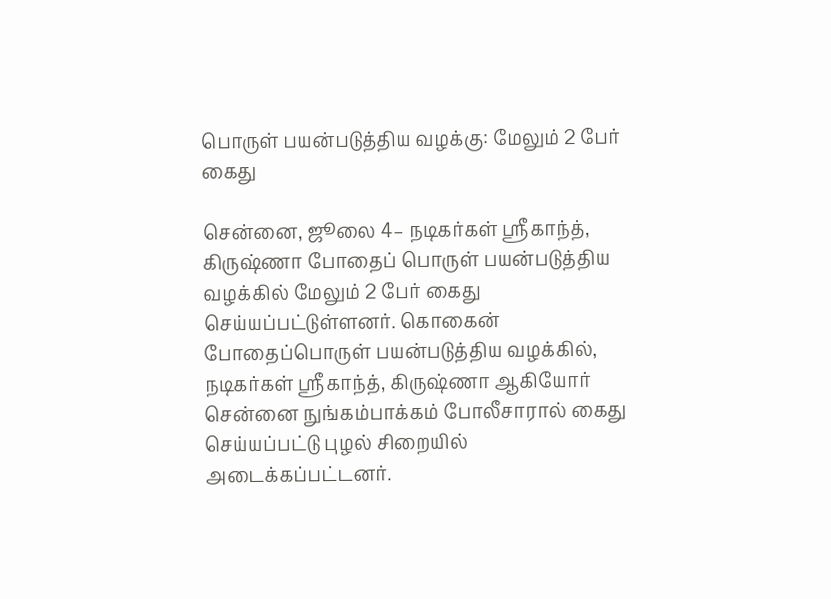பொருள் பயன்படுத்திய வழக்கு: மேலும் 2 பேர் கைது

சென்னை, ஜூலை 4– நடிகர்கள் ஸ்ரீகாந்த், கிருஷ்ணா போதைப் பொருள் பயன்படுத்திய வழக்கில் மேலும் 2 பேர் கைது செய்யப்பட்டுள்ளனர். கொகைன் போதைப்பொருள் பயன்படுத்திய வழக்கில், நடிகர்கள் ஸ்ரீகாந்த், கிருஷ்ணா ஆகியோர் சென்னை நுங்கம்பாக்கம் போலீசாரால் கைது செய்யப்பட்டு புழல் சிறையில் அடைக்கப்பட்டனர்.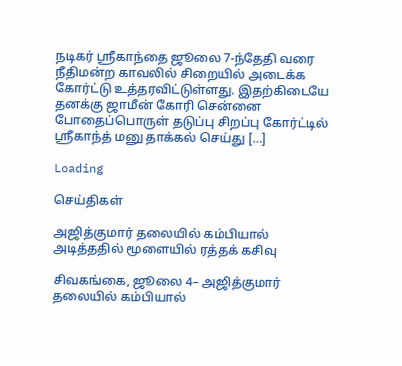நடிகர் ஸ்ரீகாந்தை ஜூலை 7-ந்தேதி வரை நீதிமன்ற காவலில் சிறையில் அடைக்க கோர்ட்டு உத்தரவிட்டுள்ளது. இதற்கிடையே தனக்கு ஜாமீன் கோரி சென்னை போதைப்பொருள் தடுப்பு சிறப்பு கோர்ட்டில் ஸ்ரீகாந்த் மனு தாக்கல் செய்து […]

Loading

செய்திகள்

அஜித்குமார் தலையில் கம்பியால் அடித்ததில் மூளையில் ரத்தக் கசிவு

சிவகங்கை, ஜூலை 4– அஜித்குமார் தலையில் கம்பியால்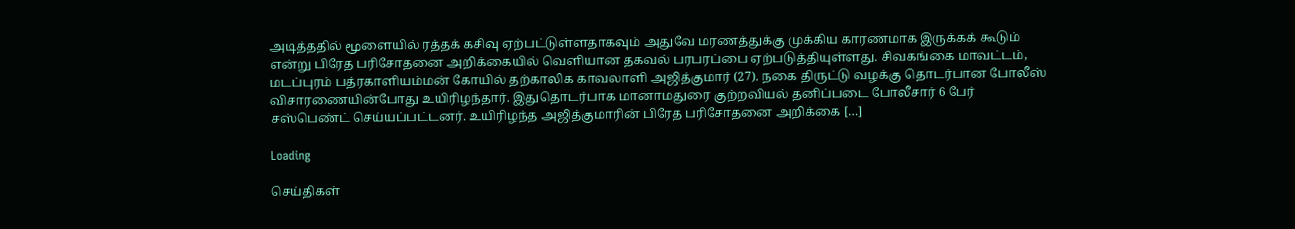அடித்ததில் மூளையில் ரத்தக் கசிவு ஏற்பட்டுள்ளதாகவும் அதுவே மரணத்துக்கு முக்கிய காரணமாக இருக்கக் கூடும் என்று பிரேத பரிசோதனை அறிக்கையில் வெளியான தகவல் பரபரப்பை ஏற்படுத்தியுள்ளது. சிவகங்கை மாவட்டம், மடப்புரம் பத்ரகாளியம்மன் கோயில் தற்காலிக காவலாளி அஜித்குமார் (27). நகை திருட்டு வழக்கு தொடர்பான போலீஸ் விசாரணையின்போது உயிரிழந்தார். இதுதொடர்பாக மானாமதுரை குற்றவியல் தனிப்படை போலீசார் 6 பேர் சஸ்பெண்ட் செய்யப்பட்டனர். உயிரிழந்த அஜித்குமாரின் பிரேத பரிசோதனை அறிக்கை […]

Loading

செய்திகள்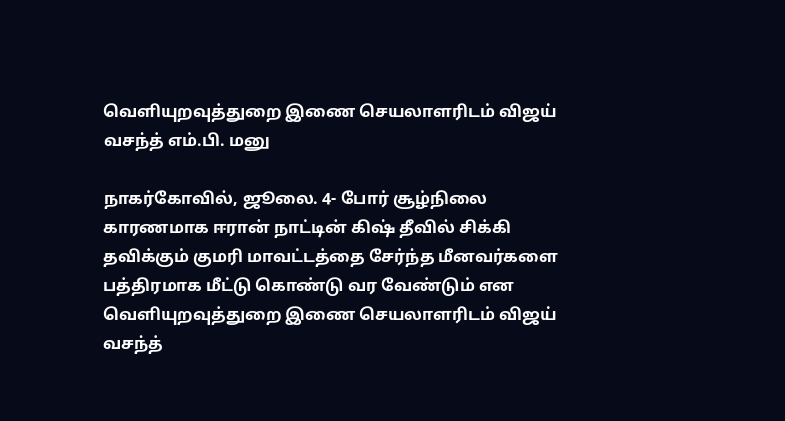வெளியுறவுத்துறை இணை செயலாளரிடம் விஜய் வசந்த் எம்.பி. மனு

நாகர்கோவில், ஜூலை. 4- போர் சூழ்நிலை காரணமாக ஈரான் நாட்டின் கிஷ் தீவில் சிக்கி தவிக்கும் குமரி மாவட்டத்தை சேர்ந்த மீனவர்களை பத்திரமாக மீட்டு கொண்டு வர வேண்டும் என வெளியுறவுத்துறை இணை செயலாளரிடம் விஜய் வசந்த்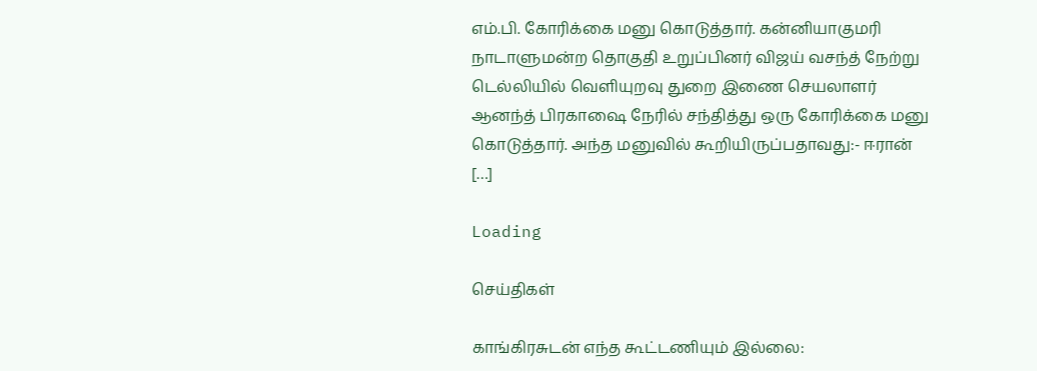எம்.பி. கோரிக்கை மனு கொடுத்தார். கன்னியாகுமரி நாடாளுமன்ற தொகுதி உறுப்பினர் விஜய் வசந்த் நேற்று டெல்லியில் வெளியுறவு துறை இணை செயலாளர் ஆனந்த் பிரகாஷை நேரில் சந்தித்து ஒரு கோரிக்கை மனு கொடுத்தார். அந்த மனுவில் கூறியிருப்பதாவது:- ஈரான் […]

Loading

செய்திகள்

காங்கிரசுடன் எந்த கூட்டணியும் இல்லை: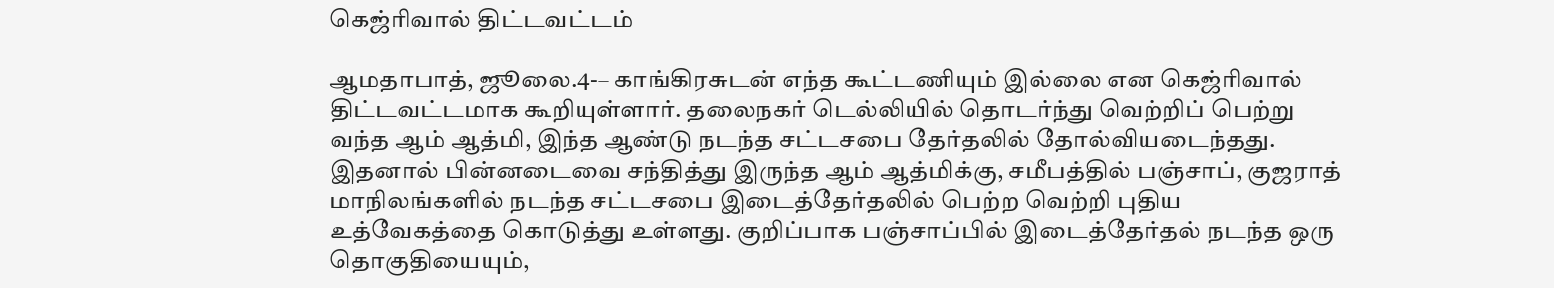கெஜ்ரிவால் திட்டவட்டம்

ஆமதாபாத், ஜூலை.4-– காங்கிரசுடன் எந்த கூட்டணியும் இல்லை என கெஜ்ரிவால் திட்டவட்டமாக கூறியுள்ளார். தலைநகர் டெல்லியில் தொடர்ந்து வெற்றிப் பெற்று வந்த ஆம் ஆத்மி, இந்த ஆண்டு நடந்த சட்டசபை தேர்தலில் தோல்வியடைந்தது. இதனால் பின்னடைவை சந்தித்து இருந்த ஆம் ஆத்மிக்கு, சமீபத்தில் பஞ்சாப், குஜராத் மாநிலங்களில் நடந்த சட்டசபை இடைத்தேர்தலில் பெற்ற வெற்றி புதிய உத்வேகத்தை கொடுத்து உள்ளது. குறிப்பாக பஞ்சாப்பில் இடைத்தேர்தல் நடந்த ஒரு தொகுதியையும்,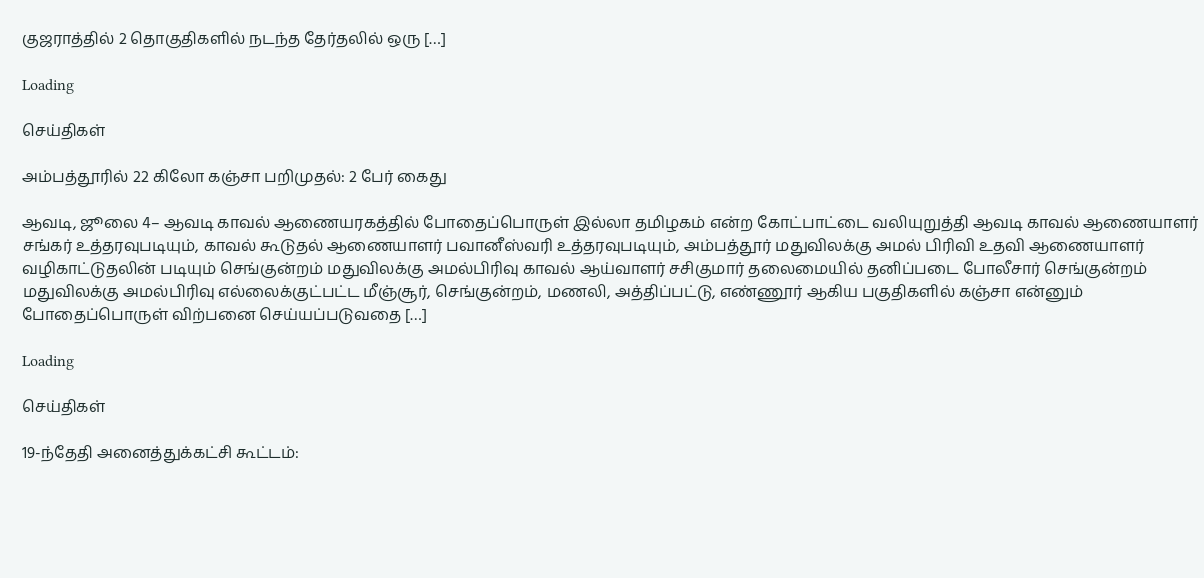குஜராத்தில் 2 தொகுதிகளில் நடந்த தேர்தலில் ஒரு […]

Loading

செய்திகள்

அம்பத்தூரில் 22 கிலோ கஞ்சா பறிமுதல்: 2 பேர் கைது

ஆவடி, ஜூலை 4– ஆவடி காவல் ஆணையரகத்தில் போதைப்பொருள் இல்லா தமிழகம் என்ற கோட்பாட்டை வலியுறுத்தி ஆவடி காவல் ஆணையாளர் சங்கர் உத்தரவுபடியும், காவல் கூடுதல் ஆணையாளர் பவானீஸ்வரி உத்தரவுபடியும், அம்பத்தூர் மதுவிலக்கு அமல் பிரிவி உதவி ஆணையாளர் வழிகாட்டுதலின் படியும் செங்குன்றம் மதுவிலக்கு அமல்பிரிவு காவல் ஆய்வாளர் சசிகுமார் தலைமையில் தனிப்படை போலீசார் செங்குன்றம் மதுவிலக்கு அமல்பிரிவு எல்லைக்குட்பட்ட மீஞ்சூர், செங்குன்றம், மணலி, அத்திப்பட்டு, எண்ணூர் ஆகிய பகுதிகளில் கஞ்சா என்னும் போதைப்பொருள் விற்பனை செய்யப்படுவதை […]

Loading

செய்திகள்

19-ந்தேதி அனைத்துக்கட்சி கூட்டம்: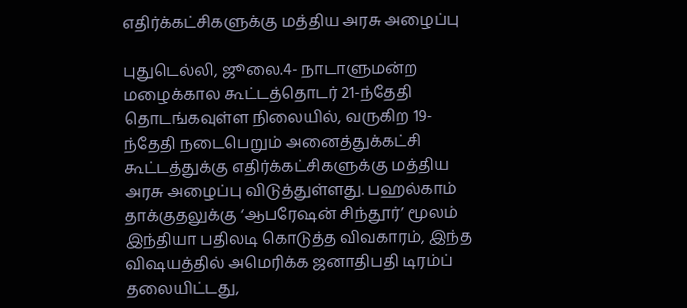எதிர்க்கட்சிகளுக்கு மத்திய அரசு அழைப்பு

புதுடெல்லி, ஜூலை.4- நாடாளுமன்ற மழைக்கால கூட்டத்தொடர் 21-ந்தேதி தொடங்கவுள்ள நிலையில், வருகிற 19-ந்தேதி நடைபெறும் அனைத்துக்கட்சி கூட்டத்துக்கு எதிர்க்கட்சிகளுக்கு மத்திய அரசு அழைப்பு விடுத்துள்ளது. பஹல்காம் தாக்குதலுக்கு ‘ஆபரேஷன் சிந்தூர்’ மூலம் இந்தியா பதிலடி கொடுத்த விவகாரம், இந்த விஷயத்தில் அமெரிக்க ஜனாதிபதி டிரம்ப் தலையிட்டது,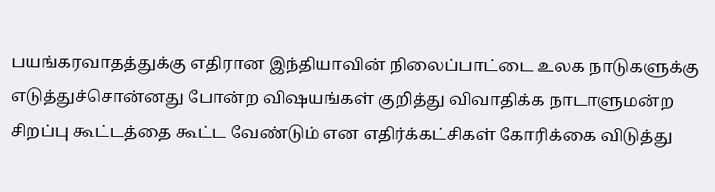பயங்கரவாதத்துக்கு எதிரான இந்தியாவின் நிலைப்பாட்டை உலக நாடுகளுக்கு எடுத்துச்சொன்னது போன்ற விஷயங்கள் குறித்து விவாதிக்க நாடாளுமன்ற சிறப்பு கூட்டத்தை கூட்ட வேண்டும் என எதிர்க்கட்சிகள் கோரிக்கை விடுத்து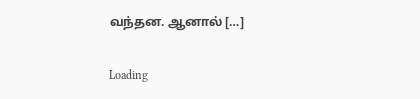வந்தன. ஆனால் […]

Loading